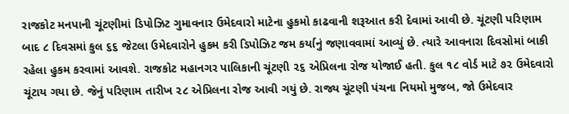રાજકોટ મનપાની ચૂંટણીમાં ડિપોઝિટ ગુમાવનાર ઉમેદવારો માટેના હુકમો કાઢવાની શરૂઆત કરી દેવામાં આવી છે. ચૂંટણી પરિણામ બાદ ૮ દિવસમાં કુલ ૬૬ જેટલા ઉમેદવારોને હુકમ કરી ડિપોઝિટ જમ કર્યાનું જણાવવામાં આવ્યું છે. ત્યારે આવનારા દિવસોમાં બાકી રહેલા હુકમ કરવામાં આવશે. રાજકોટ મહાનગર પાલિકાની ચૂંટણી ૨૬ એપ્રિલના રોજ યોજાઈ હતી. કુલ ૧૮ વોર્ડ માટે ૭૨ ઉમેદવારો ચૂંટાય ગયા છે. જેનું પરિણામ તારીખ ૨૮ એપ્રિલના રોજ આવી ગયું છે. રાજ્ય ચૂંટણી પંચના નિયમો મુજબ, જો ઉમેદવાર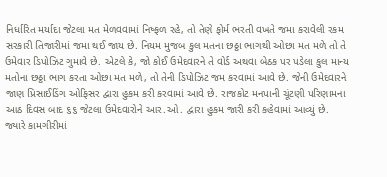નિર્ધારિત મર્યાદા જેટલા મત મેળવવામાં નિષ્ફળ રહે, તો તેણે ફોર્મ ભરતી વખતે જમા કરાવેલી રકમ સરકારી તિજારીમાં જમા થઈ જાય છે. નિયમ મુજબ કુલ મતના છઠ્ઠા ભાગથી ઓછા મત મળે તો તે ઉમેવાર ડિપોઝિટ ગુમાવે છે. એટલે કે, જો કોઈ ઉમેદવારને તે વોર્ડ અથવા બેઠક પર પડેલા કુલ માન્ય મતોના છઠ્ઠા ભાગ કરતા ઓછા મત મળે, તો તેની ડિપોઝિટ જમ કરવામાં આવે છે. જેની ઉમેદવારને જાણ પ્રિસાઈડિંગ ઓફિસર દ્વારા હુકમ કરી કરવામાં આવે છે. રાજકોટ મનપાની ચૂંટણી પરિણામના આઠ દિવસ બાદ ૬૬ જેટલા ઉમેદવારોને આર.ઓ. દ્વારા હુકમ જારી કરી કહેવામાં આવ્યું છે. જ્યારે કામગીરીમાં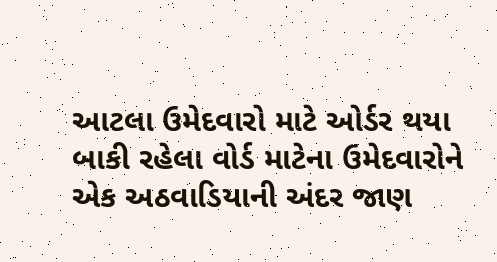આટલા ઉમેદવારો માટે ઓર્ડર થયા બાકી રહેલા વોર્ડ માટેના ઉમેદવારોને એક અઠવાડિયાની અંદર જાણ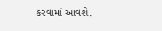કરવામાં આવશે.